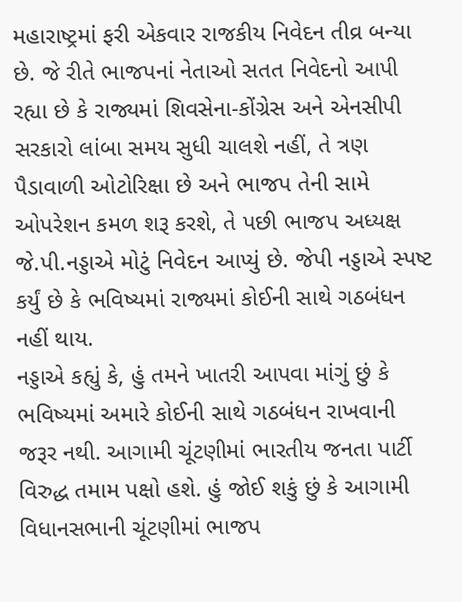મહારાષ્ટ્રમાં ફરી એકવાર રાજકીય નિવેદન તીવ્ર બન્યા છે. જે રીતે ભાજપનાં નેતાઓ સતત નિવેદનો આપી રહ્યા છે કે રાજ્યમાં શિવસેના-કોંગ્રેસ અને એનસીપી સરકારો લાંબા સમય સુધી ચાલશે નહીં, તે ત્રણ પૈડાવાળી ઓટોરિક્ષા છે અને ભાજપ તેની સામે ઓપરેશન કમળ શરૂ કરશે, તે પછી ભાજપ અધ્યક્ષ જે.પી.નડ્ડાએ મોટું નિવેદન આપ્યું છે. જેપી નડ્ડાએ સ્પષ્ટ કર્યું છે કે ભવિષ્યમાં રાજ્યમાં કોઈની સાથે ગઠબંધન નહીં થાય.
નડ્ડાએ કહ્યું કે, હું તમને ખાતરી આપવા માંગું છું કે ભવિષ્યમાં અમારે કોઈની સાથે ગઠબંધન રાખવાની જરૂર નથી. આગામી ચૂંટણીમાં ભારતીય જનતા પાર્ટી વિરુદ્ધ તમામ પક્ષો હશે. હું જોઈ શકું છું કે આગામી વિધાનસભાની ચૂંટણીમાં ભાજપ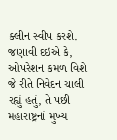ક્લીન સ્વીપ કરશે. જણાવી દઇએ કે, ઓપરેશન કમળ વિશે જે રીતે નિવેદન ચાલી રહ્યું હતું, તે પછી મહારાષ્ટ્રનાં મુખ્ય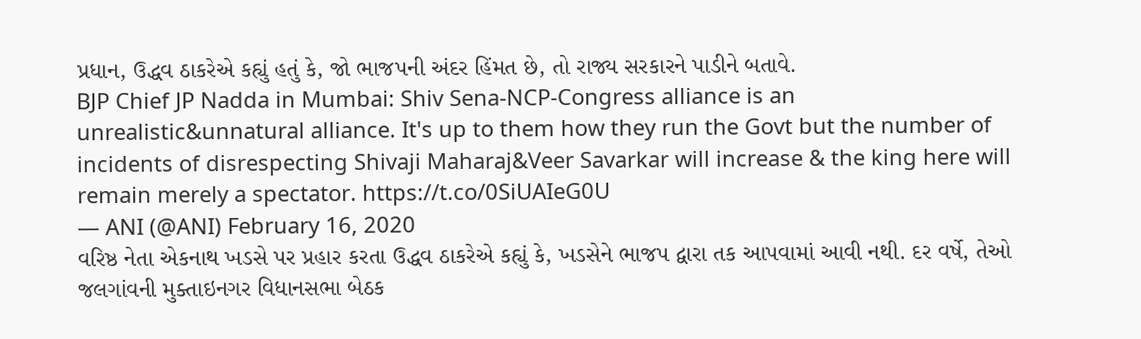પ્રધાન, ઉદ્ધવ ઠાકરેએ કહ્યું હતું કે, જો ભાજપની અંદર હિંમત છે, તો રાજ્ય સરકારને પાડીને બતાવે.
BJP Chief JP Nadda in Mumbai: Shiv Sena-NCP-Congress alliance is an unrealistic&unnatural alliance. It's up to them how they run the Govt but the number of incidents of disrespecting Shivaji Maharaj&Veer Savarkar will increase & the king here will remain merely a spectator. https://t.co/0SiUAIeG0U
— ANI (@ANI) February 16, 2020
વરિષ્ઠ નેતા એકનાથ ખડસે પર પ્રહાર કરતા ઉદ્ધવ ઠાકરેએ કહ્યું કે, ખડસેને ભાજપ દ્વારા તક આપવામાં આવી નથી. દર વર્ષે, તેઓ જલગાંવની મુક્તાઇનગર વિધાનસભા બેઠક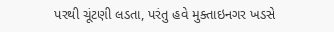પરથી ચૂંટણી લડતા, પરંતુ હવે મુક્તાઇનગર ખડસે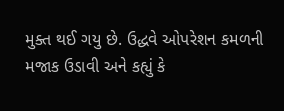મુક્ત થઈ ગયુ છે. ઉદ્ધવે ઓપરેશન કમળની મજાક ઉડાવી અને કહ્યું કે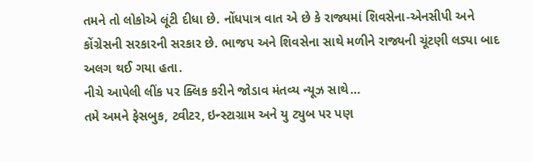તમને તો લોકોએ લૂંટી દીધા છે. નોંધપાત્ર વાત એ છે કે રાજ્યમાં શિવસેના-એનસીપી અને કોંગ્રેસની સરકારની સરકાર છે. ભાજપ અને શિવસેના સાથે મળીને રાજ્યની ચૂંટણી લડ્યા બાદ અલગ થઈ ગયા હતા.
નીચે આપેલી લીંક પર ક્લિક કરીને જોડાવ મંતવ્ય ન્યૂઝ સાથે…
તમે અમને ફેસબુક, ટ્વીટર, ઇન્સ્ટાગ્રામ અને યુ ટ્યુબ પર પણ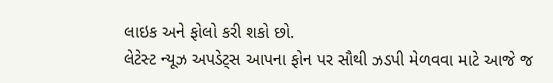લાઇક અને ફોલો કરી શકો છો.
લેટેસ્ટ ન્યૂઝ અપડેટ્સ આપના ફોન પર સૌથી ઝડપી મેળવવા માટે આજે જ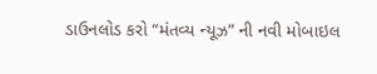ડાઉનલોડ કરો “મંતવ્ય ન્યૂઝ” ની નવી મોબાઇલ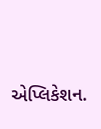એપ્લિકેશન.